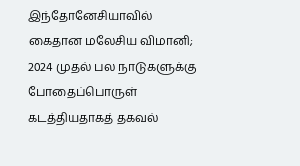இந்தோனேசியாவில் கைதான மலேசிய விமானி; 2024 முதல் பல நாடுகளுக்கு போதைப்பொருள் கடத்தியதாகத் தகவல்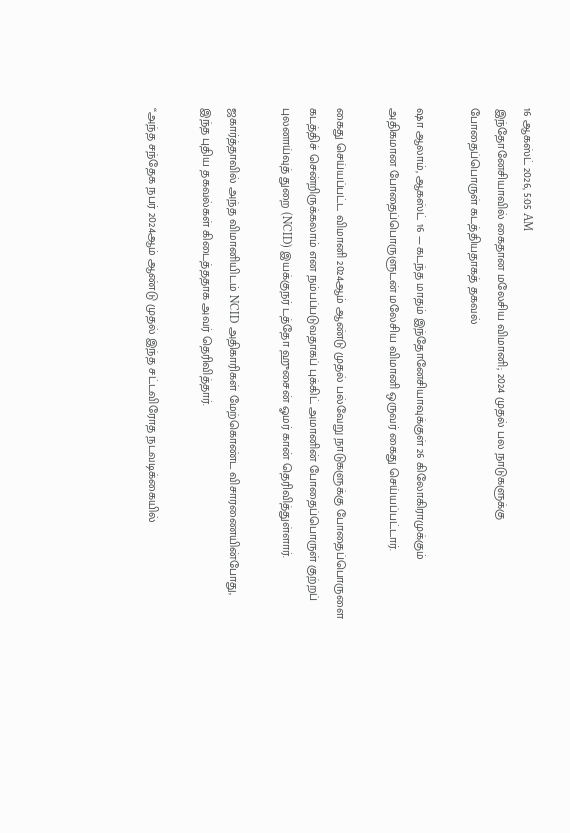16 ஆகஸ்ட் 2026, 5:05 AM
இந்தோனேசியாவில் கைதான மலேசிய விமானி; 2024 முதல் பல நாடுகளுக்கு போதைப்பொருள் கடத்தியதாகத் தகவல்

ஷா ஆலாம், ஆகஸ்ட் 16 — கடந்த மாதம் இந்தோனேசியாவுக்குள் 26 கிலோகிராமுக்கும் அதிகமான போதைப்பொருளுடன் மலேசிய விமானி ஒருவர் கைது செய்யப்பட்டார்.

கைது செய்யப்பட்ட விமானி 2024ஆம் ஆண்டு முதல் பல்வேறு நாடுகளுக்கு போதைப்பொருளை கடத்திச் சென்றிருக்கலாம் என நம்பப்படுவதாகப் புக்கிட் அமானின் போதைப்பொருள் குற்றப் புலனாய்வுத் துறை (NCID) இயக்குநர் டத்தோ ஹுசைன் ஓமர் கான் தெரிவித்துள்ளார்.

ஜகார்த்தாவில் அந்த விமானியிடம் NCID அதிகாரிகள் மேற்கொண்ட விசாரணையின்போது, இந்த புதிய தகவல்கள் கிடைத்ததாக அவர் தெரிவித்தார்.

“அந்த சந்தேக நபர் 2024ஆம் ஆண்டு முதல் இந்த சட்டவிரோத நடவடிக்கையில்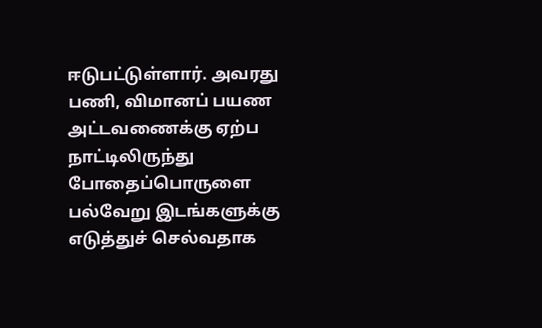ஈடுபட்டுள்ளார். அவரது பணி, விமானப் பயண அட்டவணைக்கு ஏற்ப நாட்டிலிருந்து போதைப்பொருளை பல்வேறு இடங்களுக்கு எடுத்துச் செல்வதாக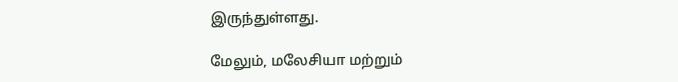இருந்துள்ளது.

மேலும், மலேசியா மற்றும்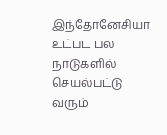இந்தோனேசியா உட்பட பல நாடுகளில் செயல்பட்டு வரும்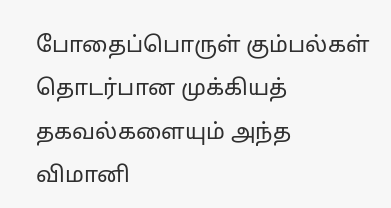போதைப்பொருள் கும்பல்கள் தொடர்பான முக்கியத் தகவல்களையும் அந்த விமானி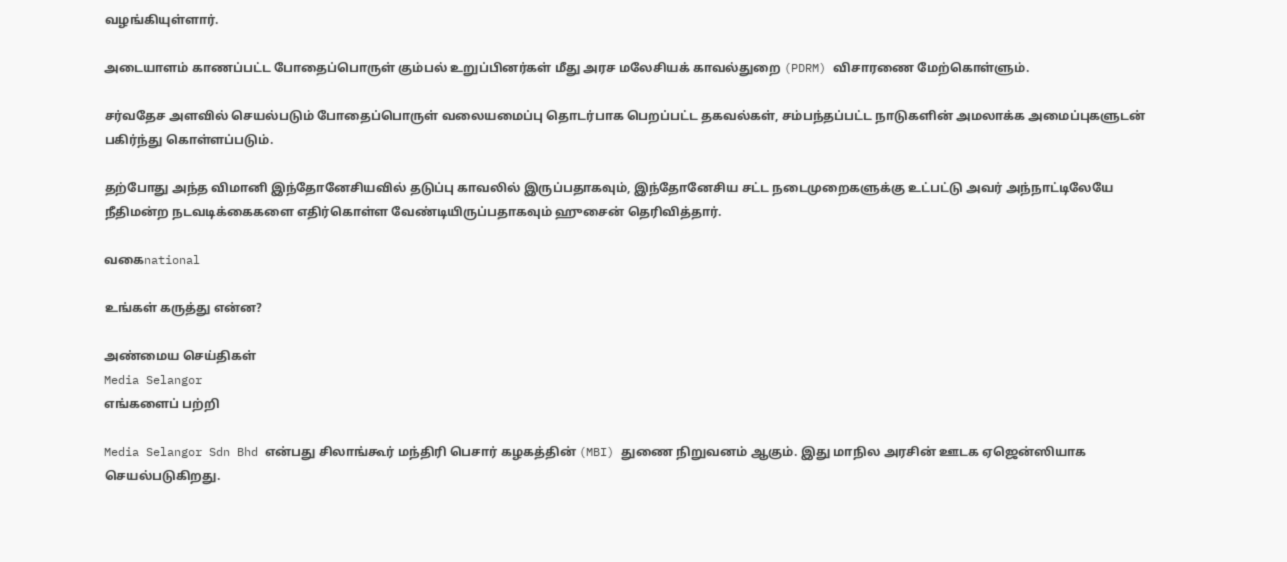வழங்கியுள்ளார்.

அடையாளம் காணப்பட்ட போதைப்பொருள் கும்பல் உறுப்பினர்கள் மீது அரச மலேசியக் காவல்துறை (PDRM) விசாரணை மேற்கொள்ளும்.

சர்வதேச அளவில் செயல்படும் போதைப்பொருள் வலையமைப்பு தொடர்பாக பெறப்பட்ட தகவல்கள், சம்பந்தப்பட்ட நாடுகளின் அமலாக்க அமைப்புகளுடன் பகிர்ந்து கொள்ளப்படும்.

தற்போது அந்த விமானி இந்தோனேசியவில் தடுப்பு காவலில் இருப்பதாகவும், இந்தோனேசிய சட்ட நடைமுறைகளுக்கு உட்பட்டு அவர் அந்நாட்டிலேயே நீதிமன்ற நடவடிக்கைகளை எதிர்கொள்ள வேண்டியிருப்பதாகவும் ஹுசைன் தெரிவித்தார்.

வகைnational

உங்கள் கருத்து என்ன?

அண்மைய செய்திகள்
Media Selangor
எங்களைப் பற்றி

Media Selangor Sdn Bhd என்பது சிலாங்கூர் மந்திரி பெசார் கழகத்தின் (MBI) துணை நிறுவனம் ஆகும். இது மாநில அரசின் ஊடக ஏஜென்ஸியாக செயல்படுகிறது.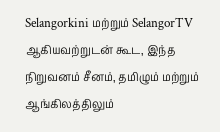Selangorkini மற்றும் SelangorTV ஆகியவற்றுடன் கூட, இந்த நிறுவனம் சீனம், தமிழும் மற்றும் ஆங்கிலத்திலும்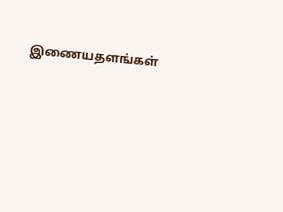இணையதளங்கள்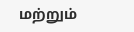மற்றும்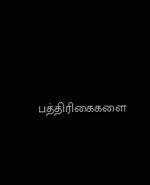பத்திரிகைகளை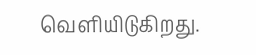வெளியிடுகிறது.